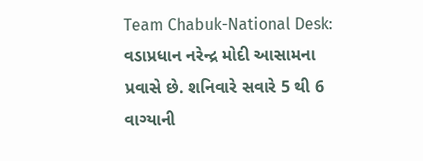Team Chabuk-National Desk: વડાપ્રધાન નરેન્દ્ર મોદી આસામના પ્રવાસે છે. શનિવારે સવારે 5 થી 6 વાગ્યાની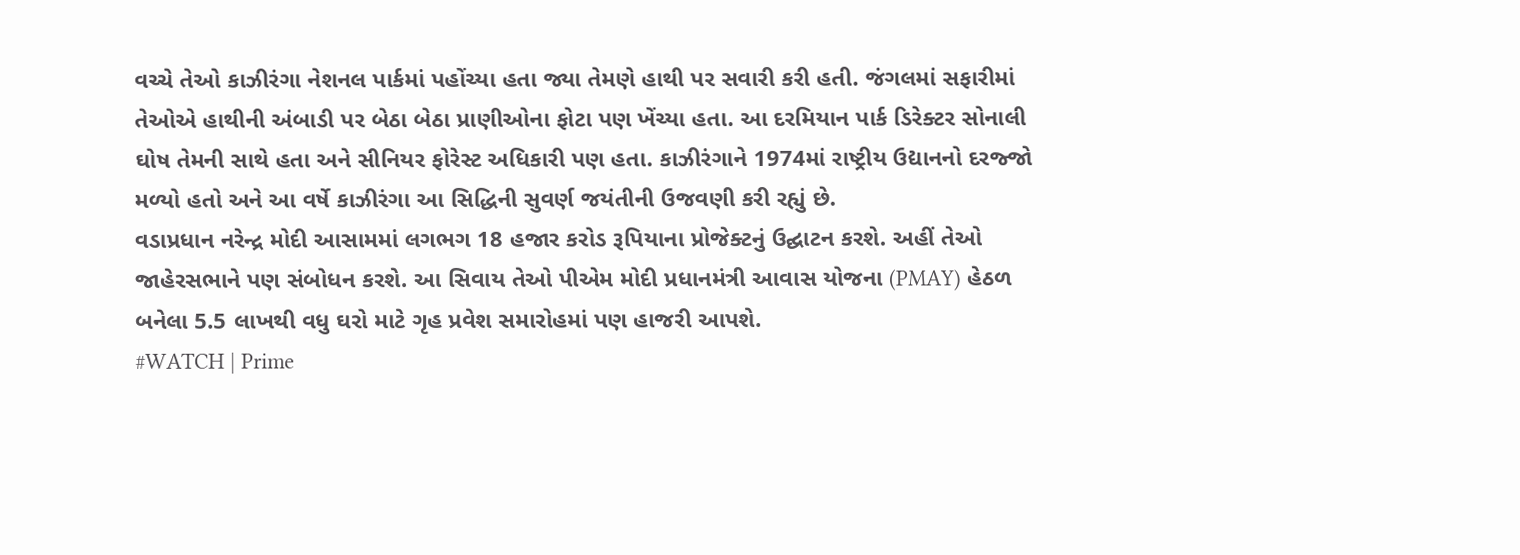વચ્ચે તેઓ કાઝીરંગા નેશનલ પાર્કમાં પહોંચ્યા હતા જ્યા તેમણે હાથી પર સવારી કરી હતી. જંગલમાં સફારીમાં તેઓએ હાથીની અંબાડી પર બેઠા બેઠા પ્રાણીઓના ફોટા પણ ખેંચ્યા હતા. આ દરમિયાન પાર્ક ડિરેક્ટર સોનાલી ઘોષ તેમની સાથે હતા અને સીનિયર ફોરેસ્ટ અધિકારી પણ હતા. કાઝીરંગાને 1974માં રાષ્ટ્રીય ઉદ્યાનનો દરજ્જો મળ્યો હતો અને આ વર્ષે કાઝીરંગા આ સિદ્ધિની સુવર્ણ જયંતીની ઉજવણી કરી રહ્યું છે.
વડાપ્રધાન નરેન્દ્ર મોદી આસામમાં લગભગ 18 હજાર કરોડ રૂપિયાના પ્રોજેક્ટનું ઉદ્ઘાટન કરશે. અહીં તેઓ જાહેરસભાને પણ સંબોધન કરશે. આ સિવાય તેઓ પીએમ મોદી પ્રધાનમંત્રી આવાસ યોજના (PMAY) હેઠળ બનેલા 5.5 લાખથી વધુ ઘરો માટે ગૃહ પ્રવેશ સમારોહમાં પણ હાજરી આપશે.
#WATCH | Prime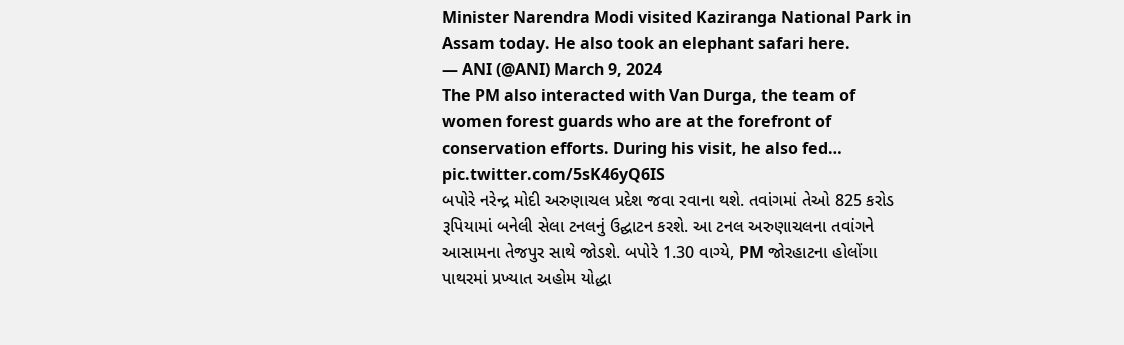Minister Narendra Modi visited Kaziranga National Park in Assam today. He also took an elephant safari here.
— ANI (@ANI) March 9, 2024
The PM also interacted with Van Durga, the team of women forest guards who are at the forefront of conservation efforts. During his visit, he also fed… pic.twitter.com/5sK46yQ6IS
બપોરે નરેન્દ્ર મોદી અરુણાચલ પ્રદેશ જવા રવાના થશે. તવાંગમાં તેઓ 825 કરોડ રૂપિયામાં બનેલી સેલા ટનલનું ઉદ્ઘાટન કરશે. આ ટનલ અરુણાચલના તવાંગને આસામના તેજપુર સાથે જોડશે. બપોરે 1.30 વાગ્યે, PM જોરહાટના હોલોંગા પાથરમાં પ્રખ્યાત અહોમ યોદ્ધા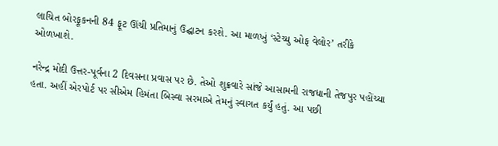લાચિત બોરફૂકનની 84 ફૂટ ઊંચી પ્રતિમાનું ઉદ્ઘાટન કરશે. આ માળખું ‘સ્ટેચ્યુ ઓફ વેલોર’ તરીકે ઓળખાશે.

નરેન્દ્ર મોદી ઉત્તર-પૂર્વના 2 દિવસના પ્રવાસ પર છે. તેઓ શુક્રવારે સાંજે આસામની રાજધાની તેજપુર પહોંચ્યા હતા. અહીં એરપોર્ટ પર સીએમ હિમંતા બિસ્વા સરમાએ તેમનું સ્વાગત કર્યું હતું. આ પછી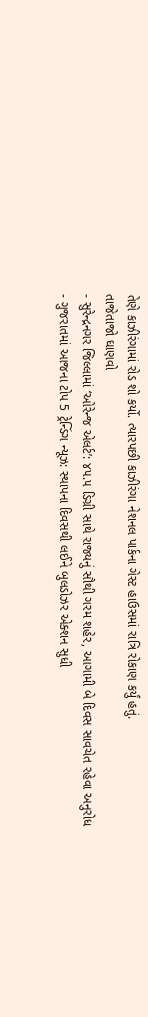તેણે કાઝીરંગામાં રોડ શો કર્યો. ત્યારપછી કાઝીરંગા નેશનલ પાર્કના ગેસ્ટ હાઉસમાં રાત્રિ રોકાણ કર્યું હતું.
તાજેતાજો ઘાણવો
- સુરેન્દ્રનગર જિલ્લામાં ‘ઓરેન્જ એલર્ટ’: ૪૫.૫ ડિગ્રી સાથે રાજ્યનું સૌથી ગરમ શહેર, આગામી બે દિવસ સાવચેત રહેવા અનુરોધ
- ગુજરાતમાં આજના ટોપ 5 ટ્રેન્ડિંગ ન્યૂઝ: સ્થાપના દિવસથી લઈને બુલડોઝર એક્શન સુધી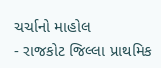ચર્ચાનો માહોલ
- રાજકોટ જિલ્લા પ્રાથમિક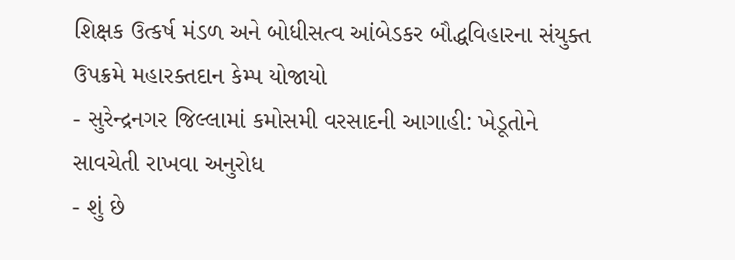શિક્ષક ઉત્કર્ષ મંડળ અને બોધીસત્વ આંબેડકર બૌદ્ધવિહારના સંયુક્ત ઉપક્રમે મહારક્તદાન કેમ્પ યોજાયો
- સુરેન્દ્રનગર જિલ્લામાં કમોસમી વરસાદની આગાહી: ખેડૂતોને સાવચેતી રાખવા અનુરોધ
- શું છે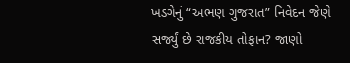ખડગેનું “અભણ ગુજરાત” નિવેદન જેણે સર્જ્યું છે રાજકીય તોફાન? જાણો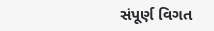સંપૂર્ણ વિગત